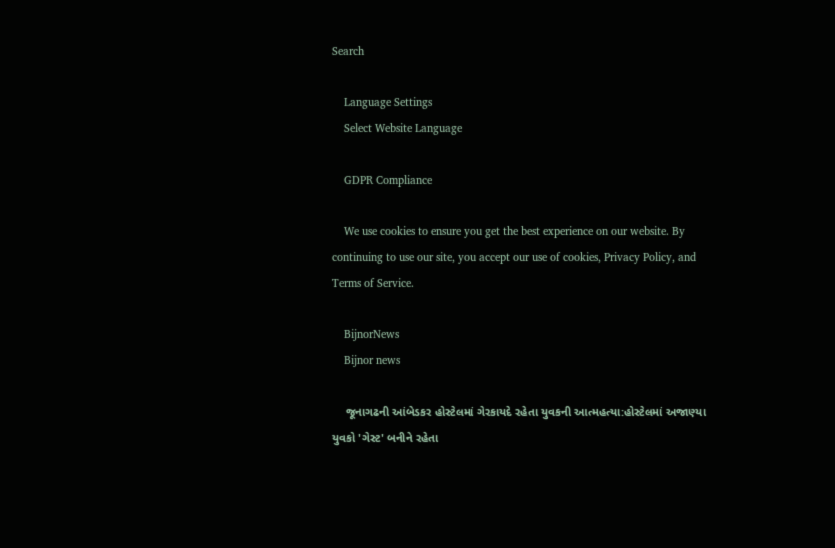Search

    Language Settings
    Select Website Language

    GDPR Compliance

    We use cookies to ensure you get the best experience on our website. By continuing to use our site, you accept our use of cookies, Privacy Policy, and Terms of Service.

    BijnorNews
    Bijnor news

    જૂનાગઢની આંબેડકર હોસ્ટેલમાં ગેરકાયદે રહેતા યુવકની આત્મહત્યા:હોસ્ટેલમાં અજાણ્યા યુવકો 'ગેસ્ટ' બનીને રહેતા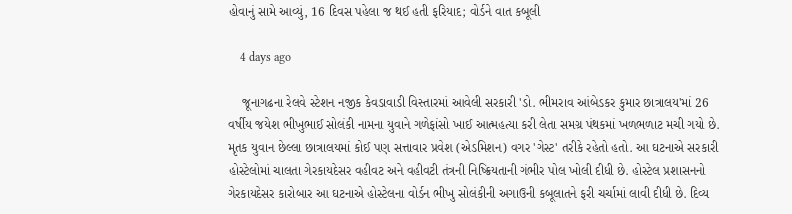હોવાનું સામે આવ્યું, 16 દિવસ પહેલા જ થઈ હતી ફરિયાદ; વોર્ડને વાત કબૂલી

    4 days ago

    જૂનાગઢના રેલવે સ્ટેશન નજીક કેવડાવાડી વિસ્તારમાં આવેલી સરકારી 'ડો. ભીમરાવ આંબેડકર કુમાર છાત્રાલય'માં 26 વર્ષીય જયેશ ભીખુભાઈ સોલંકી નામના યુવાને ગળેફાંસો ખાઈ આત્મહત્યા કરી લેતા સમગ્ર પંથકમાં ખળભળાટ મચી ગયો છે. મૃતક યુવાન છેલ્લા છાત્રાલયમાં કોઈ પણ સત્તાવાર પ્રવેશ (એડમિશન) વગર 'ગેસ્ટ' તરીકે રહેતો હતો. આ ઘટનાએ સરકારી હોસ્ટેલોમાં ચાલતા ગેરકાયદેસર વહીવટ અને વહીવટી તંત્રની નિષ્ક્રિયતાની ગંભીર પોલ ખોલી દીધી છે. હોસ્ટેલ પ્રશાસનનો ગેરકાયદેસર કારોબાર આ ઘટનાએ હોસ્ટેલના વોર્ડન ભીખુ સોલંકીની અગાઉની કબૂલાતને ફરી ચર્ચામાં લાવી દીધી છે. દિવ્ય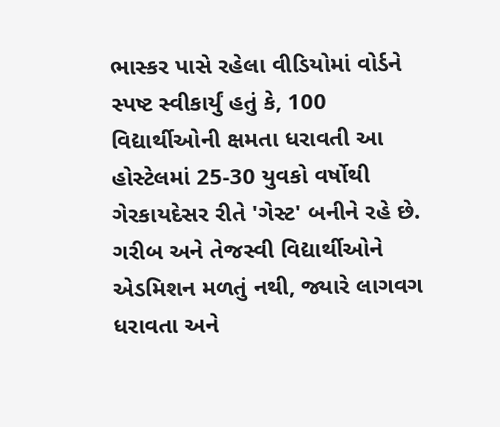ભાસ્કર પાસે રહેલા વીડિયોમાં વોર્ડને સ્પષ્ટ સ્વીકાર્યું હતું કે, 100 વિદ્યાર્થીઓની ક્ષમતા ધરાવતી આ હોસ્ટેલમાં 25-30 યુવકો વર્ષોથી ગેરકાયદેસર રીતે 'ગેસ્ટ' બનીને રહે છે. ગરીબ અને તેજસ્વી વિદ્યાર્થીઓને એડમિશન મળતું નથી, જ્યારે લાગવગ ધરાવતા અને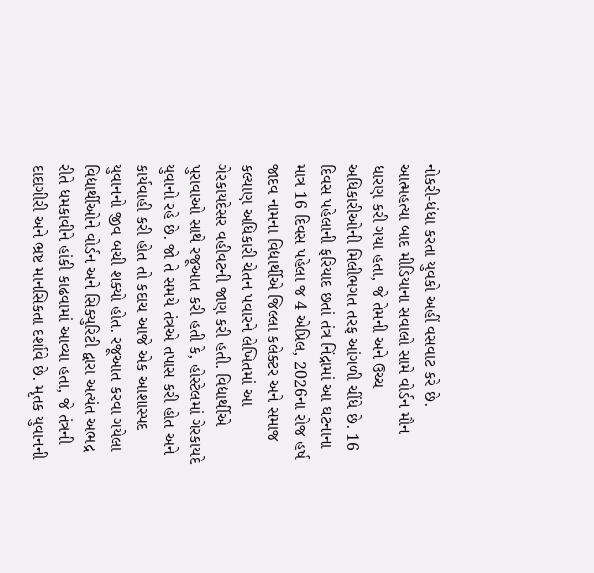નોકરી-ધંધા કરતા યુવકો અહીં વસવાટ કરે છે. આત્મહત્યા બાદ મીડિયાના સવાલો સામે વોર્ડન મૌન ધારણ કરી ગયા હતા, જે તેમની અને ઉચ્ચ અધિકારીઓની મિલીભગત તરફ આંગળી ચીંધે છે. 16 દિવસ પહેલાની ફરિયાદ છતાં તંત્ર નિંદ્રામાં આ ઘટનાના માત્ર 16 દિવસ પહેલા જ 4 એપ્રિલ, 2026ના રોજ હર્ષ જાદવ નામના વિદ્યાર્થીએ જિલ્લા કલેક્ટર અને સમાજ કલ્યાણ અધિકારી ચેતન પવારને લેખિતમાં આ ગેરકાયદેસર વહીવટની જાણ કરી હતી. વિદ્યાર્થીએ પુરાવાઓ સાથે રજૂઆત કરી હતી કે, હોસ્ટેલમાં ગેરકાયદે યુવાનો રહે છે. જો તે સમયે તંત્રએ તપાસ કરી હોત અને કાર્યવાહી કરી હોત તો કદાચ આજે એક આશાસ્પદ યુવાનનો જીવ બચી શક્યો હોત. રજૂઆત કરવા ગયેલા વિદ્યાર્થીઓને વોર્ડન અને સિક્યુરિટી દ્વારા અત્યંત અભદ્ર રીતે ધમકાવીને હાંકી કાઢવામાં આવ્યા હતા, જે તંત્રની દાદાગીરી અને ભ્રષ્ટ માનસિકતા દર્શાવે છે. મૃતક યુવાનની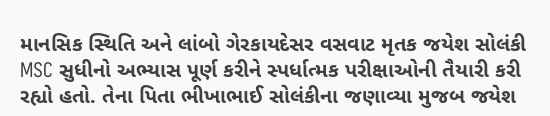માનસિક સ્થિતિ અને લાંબો ગેરકાયદેસર વસવાટ મૃતક જયેશ સોલંકી MSC સુધીનો અભ્યાસ પૂર્ણ કરીને સ્પર્ધાત્મક પરીક્ષાઓની તૈયારી કરી રહ્યો હતો. તેના પિતા ભીખાભાઈ સોલંકીના જણાવ્યા મુજબ જયેશ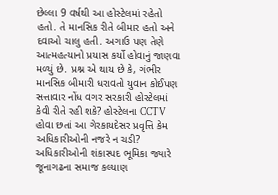છેલ્લા 9 વર્ષથી આ હોસ્ટેલમાં રહેતો હતો. તે માનસિક રીતે બીમાર હતો અને દવાઓ ચાલુ હતી. અગાઉ પણ તેણે આત્મહત્યાનો પ્રયાસ કર્યો હોવાનું જાણવા મળ્યું છે. પ્રશ્ન એ થાય છે કે, ગંભીર માનસિક બીમારી ધરાવતો યુવાન કોઈપણ સત્તાવાર નોંધ વગર સરકારી હોસ્ટેલમાં કેવી રીતે રહી શકે? હોસ્ટેલના CCTV હોવા છતાં આ ગેરકાયદેસર પ્રવૃત્તિ કેમ અધિકારીઓની નજરે ન ચડી? અધિકારીઓની શંકાસ્પદ ભૂમિકા જ્યારે જૂનાગઢના સમાજ કલ્યાણ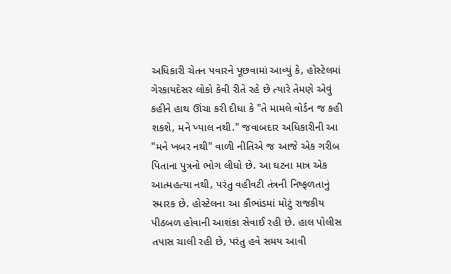અધિકારી ચેતન પવારને પૂછવામાં આવ્યું કે, હોસ્ટેલમાં ગેરકાયદેસર લોકો કેવી રીતે રહે છે ત્યારે તેમણે એવું કહીને હાથ ઊંચા કરી દીધા કે "તે મામલે વોર્ડન જ કહી શકશે, મને ખ્યાલ નથી." જવાબદાર અધિકારીની આ "મને ખબર નથી" વાળી નીતિએ જ આજે એક ગરીબ પિતાના પુત્રનો ભોગ લીધો છે. આ ઘટના માત્ર એક આત્મહત્યા નથી, પરંતુ વહીવટી તંત્રની નિષ્ફળતાનું સ્મારક છે. હોસ્ટેલના આ કૌભાંડમાં મોટું રાજકીય પીઠબળ હોવાની આશંકા સેવાઈ રહી છે. હાલ પોલીસ તપાસ ચાલી રહી છે, પરંતુ હવે સમય આવી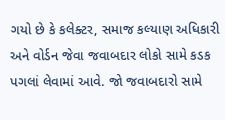ગયો છે કે કલેક્ટર, સમાજ કલ્યાણ અધિકારી અને વોર્ડન જેવા જવાબદાર લોકો સામે કડક પગલાં લેવામાં આવે. જો જવાબદારો સામે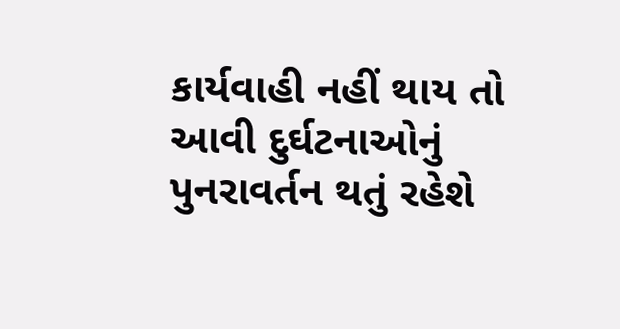કાર્યવાહી નહીં થાય તો આવી દુર્ઘટનાઓનું પુનરાવર્તન થતું રહેશે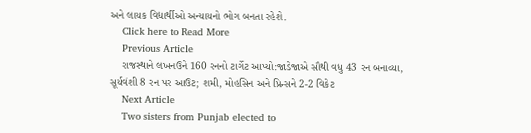અને લાયક વિદ્યાર્થીઓ અન્યાયનો ભોગ બનતા રહેશે.
    Click here to Read More
    Previous Article
    રાજસ્થાને લખનઉને 160 રનનો ટાર્ગેટ આપ્યો:જાડેજાએ સૌથી વધુ 43 રન બનાવ્યા, સૂર્યવંશી 8 રન પર આઉટ; શમી, મોહસિન અને પ્રિન્સને 2-2 વિકેટ
    Next Article
    Two sisters from Punjab elected to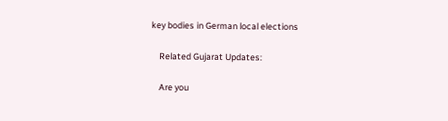key bodies in German local elections

    Related Gujarat Updates:

    Are you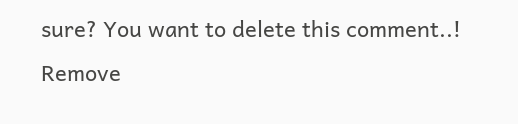sure? You want to delete this comment..! Remove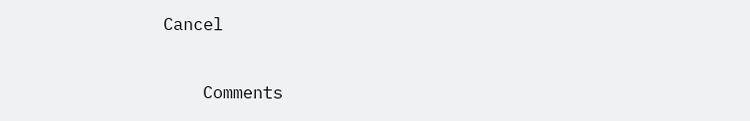Cancel

    Comments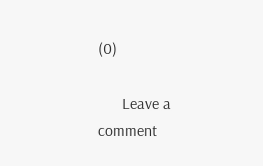(0)

      Leave a comment